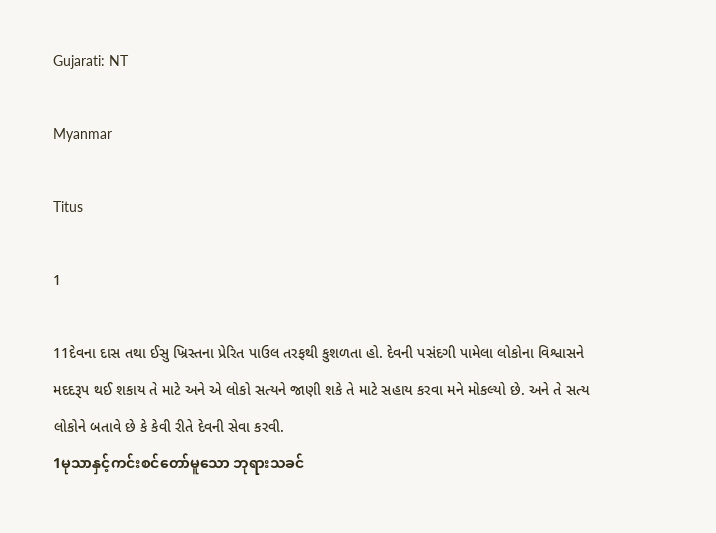Gujarati: NT

Myanmar

Titus

1

11દેવના દાસ તથા ઈસુ ખ્રિસ્તના પ્રેરિત પાઉલ તરફથી કુશળતા હો. દેવની પસંદગી પામેલા લોકોના વિશ્વાસને મદદરૂપ થઈ શકાય તે માટે અને એ લોકો સત્યને જાણી શકે તે માટે સહાય કરવા મને મોકલ્યો છે. અને તે સત્ય લોકોને બતાવે છે કે કેવી રીતે દેવની સેવા કરવી.
1မုသာနှင့်ကင်းစင်တော်မူသော ဘုရားသခင်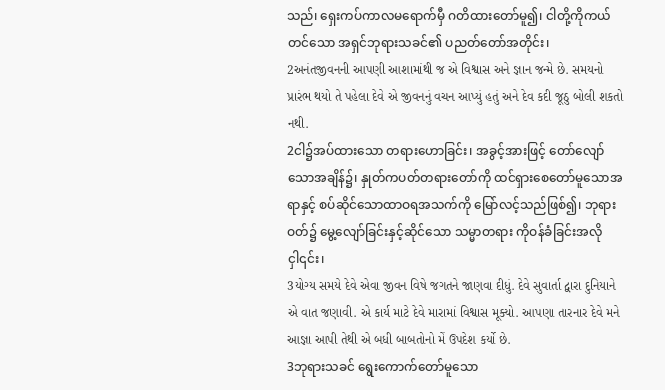သည်၊ ရှေးကပ်ကာလမရောက်မှီ ဂတိထားတော်မူ၍၊ ငါတို့ကိုကယ်တင်သော အရှင်ဘုရားသခင်၏ ပညတ်တော်အတိုင်း၊
2અનંતજીવનની આપણી આશામાંથી જ એ વિશ્વાસ અને જ્ઞાન જન્મે છે. સમયનો પ્રારંભ થયો તે પહેલા દેવે એ જીવનનું વચન આપ્યું હતું અને દેવ કદી જૂઠુ બોલી શકતો નથી.
2ငါ၌အပ်ထားသော တရားဟောခြင်း၊ အခွင့်အားဖြင့် တော်လျော်သောအချိန်၌၊ နှုတ်ကပတ်တရားတော်ကို ထင်ရှားစေတော်မူသောအရာနှင့် စပ်ဆိုင်သောထာဝရအသက်ကို မြော်လင့်သည်ဖြစ်၍၊ ဘုရားဝတ်၌ မွေ့လျော်ခြင်းနှင့်ဆိုင်သော သမ္မာတရား ကိုဝန်ခံခြင်းအလိုငှါ၎င်း၊
3યોગ્ય સમયે દેવે એવા જીવન વિષે જગતને જાણવા દીધું. દેવે સુવાર્તા દ્વારા દુનિયાને એ વાત જણાવી. એ કાર્ય માટે દેવે મારામાં વિશ્વાસ મૂક્યો. આપણા તારનાર દેવે મને આજ્ઞા આપી તેથી એ બધી બાબતોનો મેં ઉપદેશ કર્યો છે.
3ဘုရားသခင် ရွေးကောက်တော်မူသော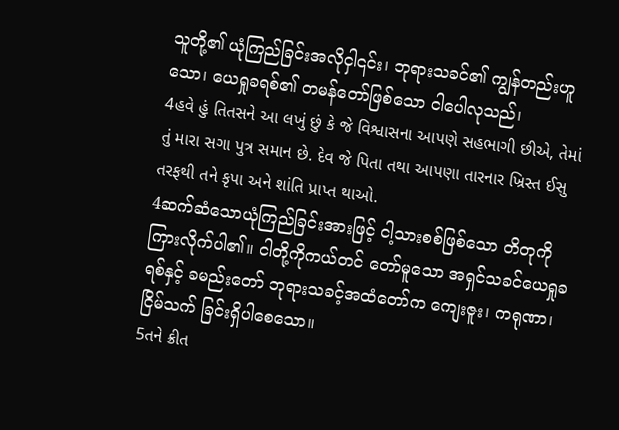သူတို့၏ ယုံကြည်ခြင်းအလိုငှါ၎င်း၊ ဘုရားသခင်၏ ကျွန်တည်းဟူသော၊ ယေရှုခရစ်၏ တမန်တော်ဖြစ်သော ငါပေါလုသည်၊
4હવે હું તિતસને આ લખું છું કે જે વિશ્વાસના આપણે સહભાગી છીએ, તેમાં તું મારા સગા પુત્ર સમાન છે. દેવ જે પિતા તથા આપણા તારનાર ખ્રિસ્ત ઈસુ તરફથી તને કૃપા અને શાંતિ પ્રાપ્ત થાઓ.
4ဆက်ဆံသောယုံကြည်ခြင်းအားဖြင့် ငါ့သားစစ်ဖြစ်သော တိတုကိုကြားလိုက်ပါ၏။ ငါတို့ကိုကယ်တင် တော်မူသော အရှင်သခင်ယေရှုခရစ်နှင့် ခမည်းတော် ဘုရားသခင့်အထံတော်က ကျေးဇူး၊ ကရုဏာ၊ ငြိမ်သက် ခြင်းရှိပါစေသော။
5તને ક્રીત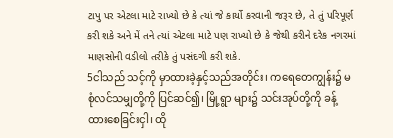ટાપુ પર એટલા માટે રાખ્યો છે કે ત્યાં જે કાર્યો કરવાની જરૂર છે, તે તું પરિપૂર્ણ કરી શકે અને મેં તને ત્યાં એટલા માટે પણ રાખ્યો છે કે જેથી કરીને દરેક નગરમાં માણસોની વડીલો તરીકે તું પસંદગી કરી શકે.
5ငါသည် သင့်ကို မှာထားခဲ့နှင့်သည်အတိုင်း၊ ကရေတေကျွန်း၌ မစုံလင်သမျှတို့ကို ပြင်ဆင်၍၊ မြို့ရွာ များ၌ သင်းအုပ်တို့ကို ခန့်ထားစေခြင်းငှါ၊ ထို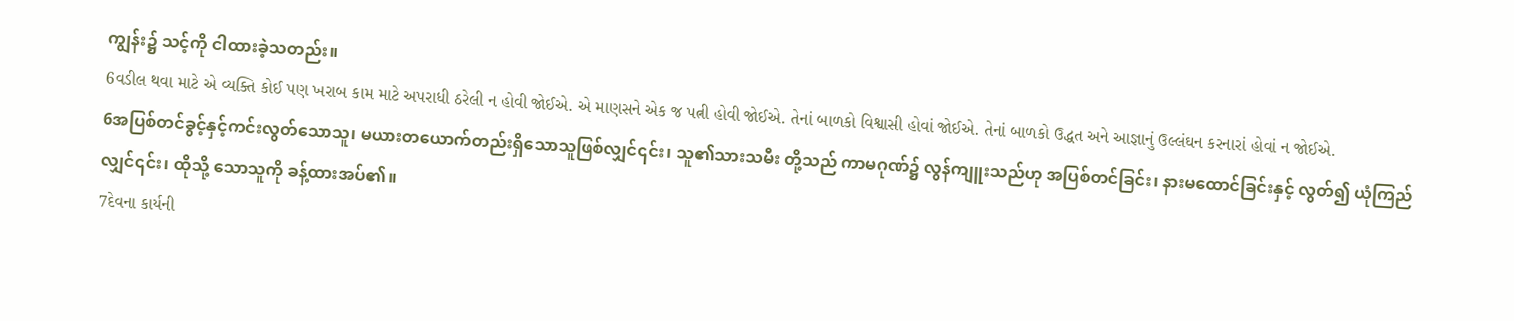ကျွန်း၌ သင့်ကို ငါထားခဲ့သတည်း။
6વડીલ થવા માટે એ વ્યક્તિ કોઈ પણ ખરાબ કામ માટે અપરાધી ઠરેલી ન હોવી જોઈએ. એ માણસને એક જ પત્ની હોવી જોઈએ. તેનાં બાળકો વિશ્વાસી હોવાં જોઈએ. તેનાં બાળકો ઉદ્ધત અને આજ્ઞાનું ઉલ્લંઘન કરનારાં હોવાં ન જોઈએ.
6အပြစ်တင်ခွင့်နှင့်ကင်းလွတ်သောသူ၊ မယားတယောက်တည်းရှိသောသူဖြစ်လျှင်၎င်း၊ သူ၏သားသမီး တို့သည် ကာမဂုဏ်၌ လွန်ကျူးသည်ဟု အပြစ်တင်ခြင်း၊ နားမထောင်ခြင်းနှင့် လွတ်၍ ယုံကြည်လျှင်၎င်း၊ ထိုသို့ သောသူကို ခန့်ထားအပ်၏။
7દેવના કાર્યની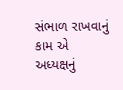સંભાળ રાખવાનું કામ એ અધ્યક્ષનું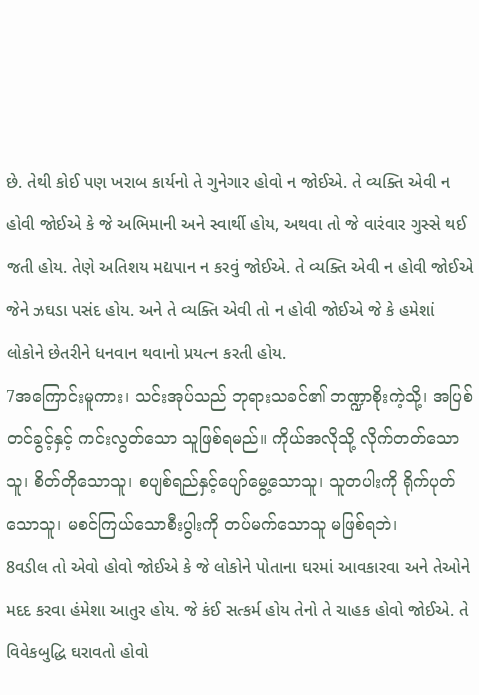છે. તેથી કોઈ પણ ખરાબ કાર્યનો તે ગુનેગાર હોવો ન જોઈએ. તે વ્યક્તિ એવી ન હોવી જોઈએ કે જે અભિમાની અને સ્વાર્થી હોય, અથવા તો જે વારંવાર ગુસ્સે થઈ જતી હોય. તેણે અતિશય મદ્યપાન ન કરવું જોઈએ. તે વ્યક્તિ એવી ન હોવી જોઈએ જેને ઝઘડા પસંદ હોય. અને તે વ્યક્તિ એવી તો ન હોવી જોઈએ જે કે હમેશાં લોકોને છેતરીને ધનવાન થવાનો પ્રયત્ન કરતી હોય.
7အကြောင်းမူကား၊ သင်းအုပ်သည် ဘုရားသခင်၏ ဘဏ္ဍာစိုးကဲ့သို့၊ အပြစ်တင်ခွင့်နှင့် ကင်းလွတ်သော သူဖြစ်ရမည်။ ကိုယ်အလိုသို့ လိုက်တတ်သောသူ၊ စိတ်တိုသောသူ၊ စပျစ်ရည်နှင့်ပျော်မွေ့သောသူ၊ သူတပါးကို ရိုက်ပုတ်သောသူ၊ မစင်ကြယ်သောစီးပွါးကို တပ်မက်သောသူ မဖြစ်ရဘဲ၊
8વડીલ તો એવો હોવો જોઈએ કે જે લોકોને પોતાના ઘરમાં આવકારવા અને તેઓને મદદ કરવા હંમેશા આતુર હોય. જે કંઈ સત્કર્મ હોય તેનો તે ચાહક હોવો જોઈએ. તે વિવેકબુદ્ધિ ઘરાવતો હોવો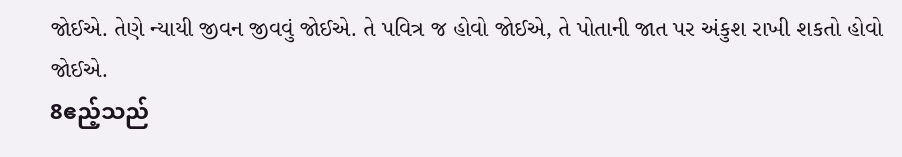જોઈએ. તેણે ન્યાયી જીવન જીવવું જોઈએ. તે પવિત્ર જ હોવો જોઈએ, તે પોતાની જાત પર અંકુશ રાખી શકતો હોવો જોઈએ.
8ဧည့်သည်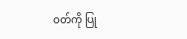ဝတ်ကို ပြု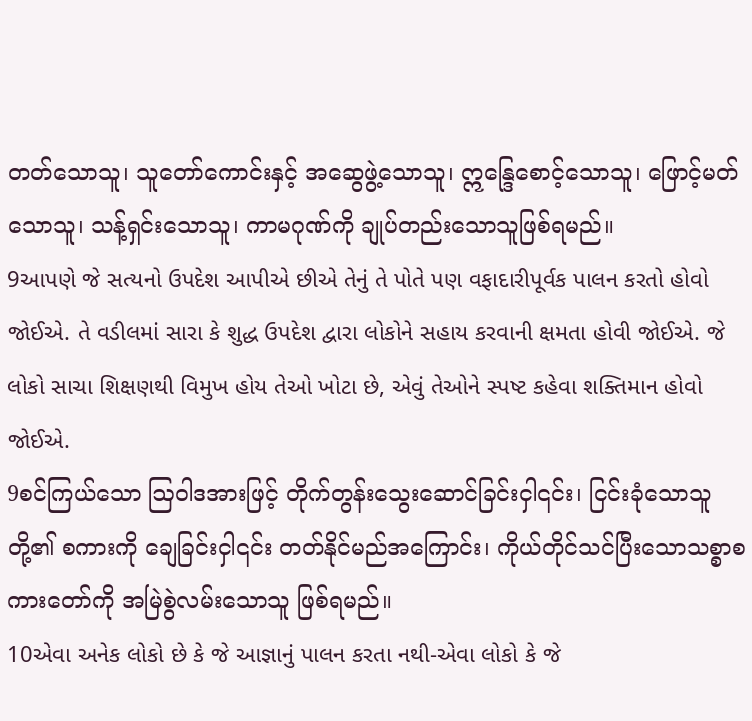တတ်သောသူ၊ သူတော်ကောင်းနှင့် အဆွေဖွဲ့သောသူ၊ ဣန္ဒြေစောင့်သောသူ၊ ဖြောင့်မတ်သောသူ၊ သန့်ရှင်းသောသူ၊ ကာမဂုဏ်ကို ချုပ်တည်းသောသူဖြစ်ရမည်။
9આપણે જે સત્યનો ઉપદેશ આપીએ છીએ તેનું તે પોતે પણ વફાદારીપૂર્વક પાલન કરતો હોવો જોઈએ. તે વડીલમાં સારા કે શુદ્ધ ઉપદેશ દ્વારા લોકોને સહાય કરવાની ક્ષમતા હોવી જોઈએ. જે લોકો સાચા શિક્ષણથી વિમુખ હોય તેઓ ખોટા છે, એવું તેઓને સ્પષ્ટ કહેવા શક્તિમાન હોવો જોઈએ.
9စင်ကြယ်သော ဩဝါဒအားဖြင့် တိုက်တွန်းသွေးဆောင်ခြင်းငှါ၎င်း၊ ငြင်းခုံသောသူတို့၏ စကားကို ချေခြင်းငှါ၎င်း တတ်နိုင်မည်အကြောင်း၊ ကိုယ်တိုင်သင်ပြီးသောသစ္စာစကားတော်ကို အမြဲစွဲလမ်းသောသူ ဖြစ်ရမည်။
10એવા અનેક લોકો છે કે જે આજ્ઞાનું પાલન કરતા નથી-એવા લોકો કે જે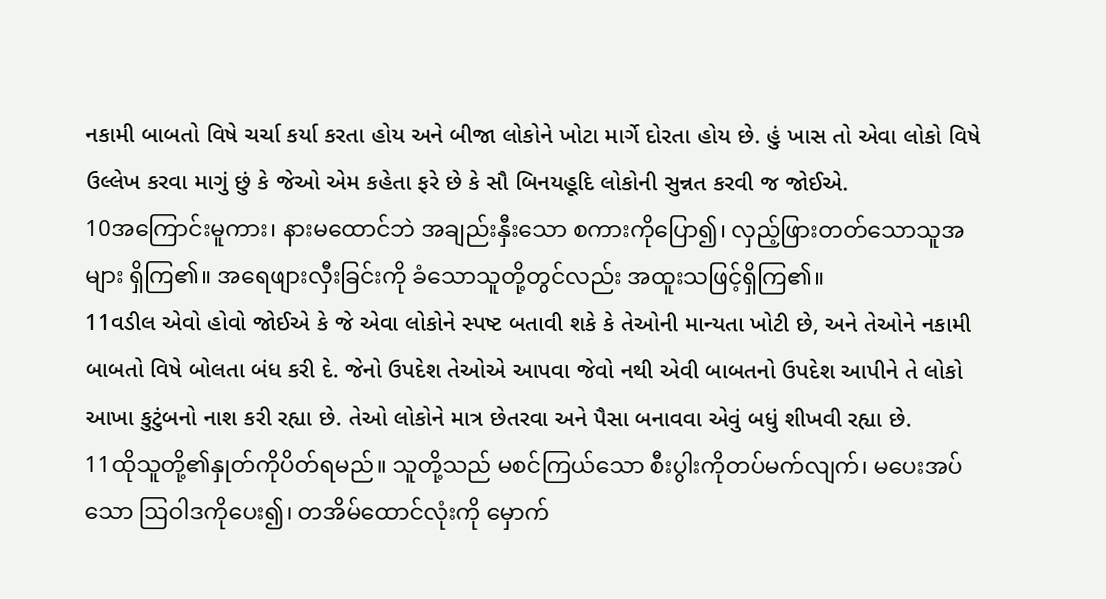નકામી બાબતો વિષે ચર્ચા કર્યા કરતા હોય અને બીજા લોકોને ખોટા માર્ગે દોરતા હોય છે. હું ખાસ તો એવા લોકો વિષે ઉલ્લેખ કરવા માગું છું કે જેઓ એમ કહેતા ફરે છે કે સૌ બિનયહૂદિ લોકોની સુન્નત કરવી જ જોઈએ.
10အကြောင်းမူကား၊ နားမထောင်ဘဲ အချည်းနှီးသော စကားကိုပြော၍၊ လှည့်ဖြားတတ်သောသူအများ ရှိကြ၏။ အရေဖျားလှီးခြင်းကို ခံသောသူတို့တွင်လည်း အထူးသဖြင့်ရှိကြ၏။
11વડીલ એવો હોવો જોઈએ કે જે એવા લોકોને સ્પષ્ટ બતાવી શકે કે તેઓની માન્યતા ખોટી છે, અને તેઓને નકામી બાબતો વિષે બોલતા બંધ કરી દે. જેનો ઉપદેશ તેઓએ આપવા જેવો નથી એવી બાબતનો ઉપદેશ આપીને તે લોકો આખા કુટુંબનો નાશ કરી રહ્યા છે. તેઓ લોકોને માત્ર છેતરવા અને પૈસા બનાવવા એવું બધું શીખવી રહ્યા છે.
11ထိုသူတို့၏နှုတ်ကိုပိတ်ရမည်။ သူတို့သည် မစင်ကြယ်သော စီးပွါးကိုတပ်မက်လျက်၊ မပေးအပ်သော ဩဝါဒကိုပေး၍၊ တအိမ်ထောင်လုံးကို မှောက်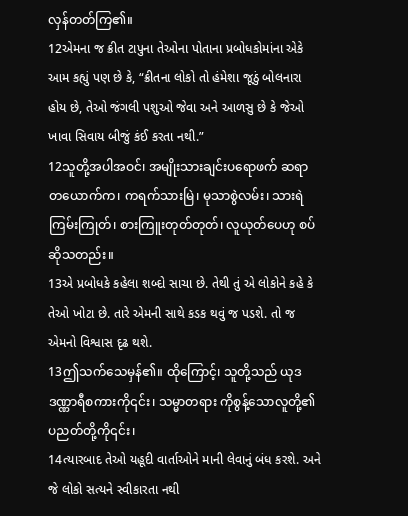လှန်တတ်ကြ၏။
12એમના જ ક્રીત ટાપુના તેઓના પોતાના પ્રબોધકોમાંના એકે આમ કહ્યું પણ છે કે, “ક્રીતના લોકો તો હંમેશા જૂઠું બોલનારા હોય છે, તેઓ જંગલી પશુઓ જેવા અને આળસુ છે કે જેઓ ખાવા સિવાય બીજું કંઈ કરતા નથી.”
12သူတို့အပါအဝင်၊ အမျိုးသားချင်းပရောဖက် ဆရာတယောက်က၊ ကရက်သားမြဲ၊ မုသာစွဲလမ်း၊ သားရဲ ကြမ်းကြုတ်၊ စားကြူးတုတ်တုတ်၊ လူယုတ်ပေဟု စပ်ဆိုသတည်း။
13એ પ્રબોધકે કહેલા શબ્દો સાચા છે. તેથી તું એ લોકોને કહે કે તેઓ ખોટા છે. તારે એમની સાથે કડક થવું જ પડશે. તો જ એમનો વિશ્વાસ દૃઢ થશે.
13ဤသက်သေမှန်၏။ ထိုကြောင့်၊ သူတို့သည် ယုဒဒဏ္ဏာရီစကားကို၎င်း၊ သမ္မာတရား ကိုစွန့်သောလူတို့၏ ပညတ်တို့ကို၎င်း၊
14ત્યારબાદ તેઓ યહૂદી વાર્તાઓને માની લેવાનું બંધ કરશે. અને જે લોકો સત્યને સ્વીકારતા નથી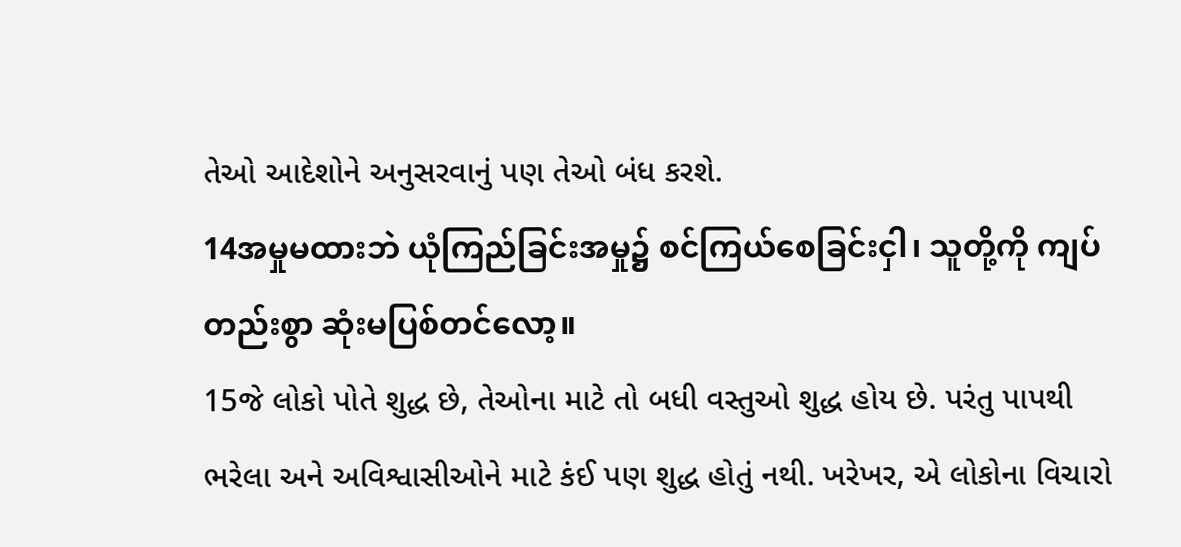તેઓ આદેશોને અનુસરવાનું પણ તેઓ બંધ કરશે.
14အမှုမထားဘဲ ယုံကြည်ခြင်းအမှု၌ စင်ကြယ်စေခြင်းငှါ၊ သူတို့ကို ကျပ်တည်းစွာ ဆုံးမပြစ်တင်လော့။
15જે લોકો પોતે શુદ્ધ છે, તેઓના માટે તો બધી વસ્તુઓ શુદ્ધ હોય છે. પરંતુ પાપથી ભરેલા અને અવિશ્વાસીઓને માટે કંઈ પણ શુદ્ધ હોતું નથી. ખરેખર, એ લોકોના વિચારો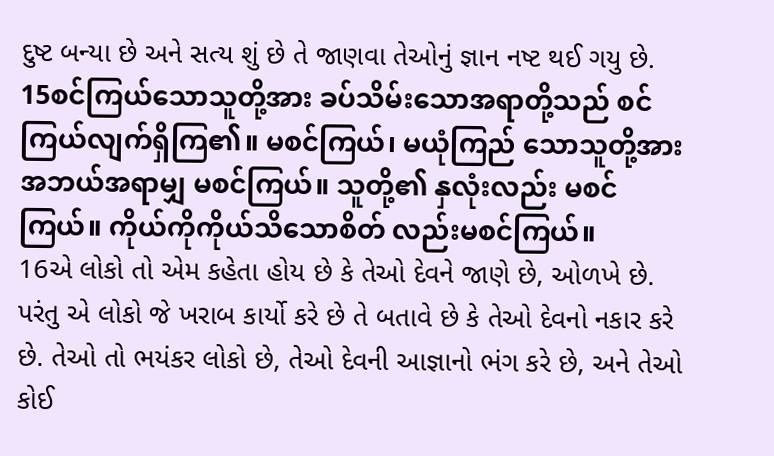દુષ્ટ બન્યા છે અને સત્ય શું છે તે જાણવા તેઓનું જ્ઞાન નષ્ટ થઈ ગયુ છે.
15စင်ကြယ်သောသူတို့အား ခပ်သိမ်းသောအရာတို့သည် စင်ကြယ်လျက်ရှိကြ၏။ မစင်ကြယ်၊ မယုံကြည် သောသူတို့အား အဘယ်အရာမျှ မစင်ကြယ်။ သူတို့၏ နှလုံးလည်း မစင်ကြယ်။ ကိုယ်ကိုကိုယ်သိသောစိတ် လည်းမစင်ကြယ်။
16એ લોકો તો એમ કહેતા હોય છે કે તેઓ દેવને જાણે છે, ઓળખે છે. પરંતુ એ લોકો જે ખરાબ કાર્યો કરે છે તે બતાવે છે કે તેઓ દેવનો નકાર કરે છે. તેઓ તો ભયંકર લોકો છે, તેઓ દેવની આજ્ઞાનો ભંગ કરે છે, અને તેઓ કોઈ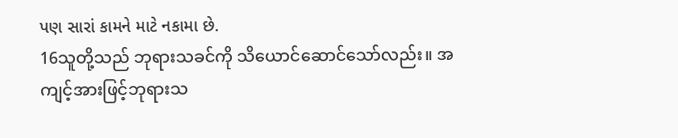પણ સારાં કામને માટે નકામા છે.
16သူတို့သည် ဘုရားသခင်ကို သိယောင်ဆောင်သော်လည်း။ အကျင့်အားဖြင့်ဘုရားသ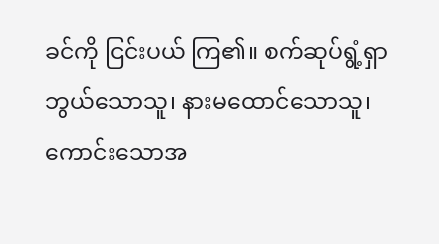ခင်ကို ငြင်းပယ် ကြ၏။ စက်ဆုပ်ရွံ့ရှာဘွယ်သောသူ၊ နားမထောင်သောသူ၊ ကောင်းသောအ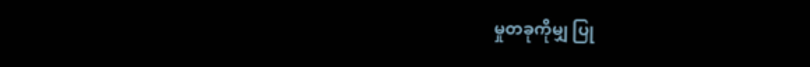မှုတခုကိုမျှ ပြု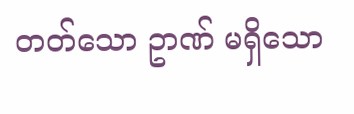တတ်သော ဥာဏ် မရှိသော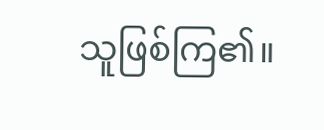သူဖြစ်ကြ၏။